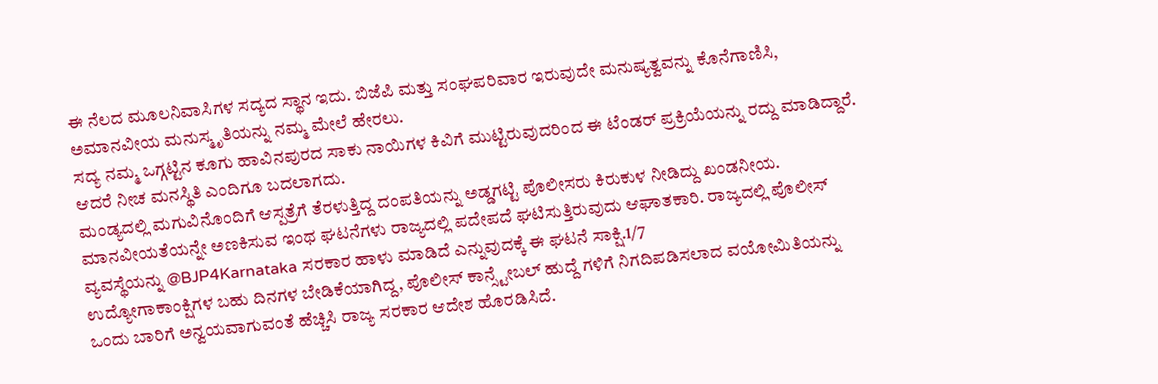ಈ ನೆಲದ ಮೂಲನಿವಾಸಿಗಳ ಸದ್ಯದ ಸ್ಥಾನ ಇದು. ಬಿಜೆಪಿ ಮತ್ತು ಸಂಘಪರಿವಾರ ಇರುವುದೇ ಮನುಷ್ಯತ್ವವನ್ನು ಕೊನೆಗಾಣಿಸಿ, ಅಮಾನವೀಯ ಮನುಸ್ಮೃತಿಯನ್ನು ನಮ್ಮ ಮೇಲೆ ಹೇರಲು.
ಸದ್ಯ ನಮ್ಮ ಒಗ್ಗಟ್ಟಿನ ಕೂಗು ಹಾವಿನಪುರದ ಸಾಕು ನಾಯಿಗಳ ಕಿವಿಗೆ ಮುಟ್ಟಿರುವುದರಿಂದ ಈ ಟೆಂಡರ್ ಪ್ರಕ್ರಿಯೆಯನ್ನು ರದ್ದು ಮಾಡಿದ್ದಾರೆ. ಆದರೆ ನೀಚ ಮನಸ್ಥಿತಿ ಎಂದಿಗೂ ಬದಲಾಗದು.
ಮಂಡ್ಯದಲ್ಲಿ ಮಗುವಿನೊಂದಿಗೆ ಆಸ್ಪತ್ರೆಗೆ ತೆರಳುತ್ತಿದ್ದ ದಂಪತಿಯನ್ನು ಅಡ್ಡಗಟ್ಟಿ ಪೊಲೀಸರು ಕಿರುಕುಳ ನೀಡಿದ್ದು ಖಂಡನೀಯ. ಮಾನವೀಯತೆಯನ್ನೇ ಅಣಕಿಸುವ ಇಂಥ ಘಟನೆಗಳು ರಾಜ್ಯದಲ್ಲಿ ಪದೇಪದೆ ಘಟಿಸುತ್ತಿರುವುದು ಆಘಾತಕಾರಿ. ರಾಜ್ಯದಲ್ಲಿ ಪೊಲೀಸ್ ವ್ಯವಸ್ಥೆಯನ್ನು @BJP4Karnataka ಸರಕಾರ ಹಾಳು ಮಾಡಿದೆ ಎನ್ನುವುದಕ್ಕೆ ಈ ಘಟನೆ ಸಾಕ್ಷಿ.1/7
ಉದ್ಯೋಗಾಕಾಂಕ್ಷಿಗಳ ಬಹು ದಿನಗಳ ಬೇಡಿಕೆಯಾಗಿದ್ದ, ಪೊಲೀಸ್ ಕಾನ್ಸ್ಟೇಬಲ್ ಹುದ್ದೆ ಗಳಿಗೆ ನಿಗದಿಪಡಿಸಲಾದ ವಯೋಮಿತಿಯನ್ನು ಒಂದು ಬಾರಿಗೆ ಅನ್ವಯವಾಗುವಂತೆ ಹೆಚ್ಚಿಸಿ ರಾಜ್ಯ ಸರಕಾರ ಆದೇಶ ಹೊರಡಿಸಿದೆ.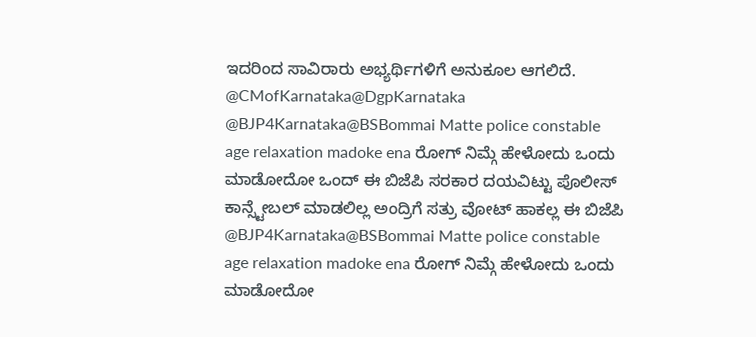ಇದರಿಂದ ಸಾವಿರಾರು ಅಭ್ಯರ್ಥಿಗಳಿಗೆ ಅನುಕೂಲ ಆಗಲಿದೆ.
@CMofKarnataka@DgpKarnataka
@BJP4Karnataka@BSBommai Matte police constable age relaxation madoke ena ರೋಗ್ ನಿಮ್ಗೆ ಹೇಳೋದು ಒಂದು ಮಾಡೋದೋ ಒಂದ್ ಈ ಬಿಜೆಪಿ ಸರಕಾರ ದಯವಿಟ್ಟು ಪೊಲೀಸ್ ಕಾನ್ಸ್ಟೇಬಲ್ ಮಾಡಲಿಲ್ಲ ಅಂದ್ರಿಗೆ ಸತ್ರು ವೋಟ್ ಹಾಕಲ್ಲ ಈ ಬಿಜೆಪಿ
@BJP4Karnataka@BSBommai Matte police constable age relaxation madoke ena ರೋಗ್ ನಿಮ್ಗೆ ಹೇಳೋದು ಒಂದು ಮಾಡೋದೋ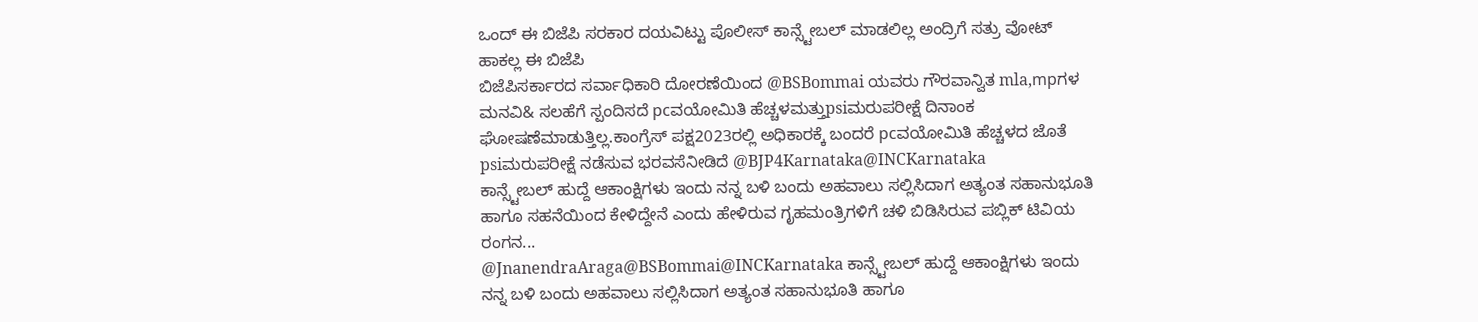ಒಂದ್ ಈ ಬಿಜೆಪಿ ಸರಕಾರ ದಯವಿಟ್ಟು ಪೊಲೀಸ್ ಕಾನ್ಸ್ಟೇಬಲ್ ಮಾಡಲಿಲ್ಲ ಅಂದ್ರಿಗೆ ಸತ್ರು ವೋಟ್ ಹಾಕಲ್ಲ ಈ ಬಿಜೆಪಿ
ಬಿಜೆಪಿಸರ್ಕಾರದ ಸರ್ವಾಧಿಕಾರಿ ದೋರಣೆಯಿಂದ @BSBommai ಯವರು ಗೌರವಾನ್ವಿತ mla,mpಗಳ ಮನವಿ& ಸಲಹೆಗೆ ಸ್ಪಂದಿಸದೆ pcವಯೋಮಿತಿ ಹೆಚ್ಚಳಮತ್ತುpsiಮರುಪರೀಕ್ಷೆ ದಿನಾಂಕ ಘೋಷಣೆಮಾಡುತ್ತಿಲ್ಲ.ಕಾಂಗ್ರೆಸ್ ಪಕ್ಷ2023ರಲ್ಲಿ ಅಧಿಕಾರಕ್ಕೆ ಬಂದರೆ pcವಯೋಮಿತಿ ಹೆಚ್ಚಳದ ಜೊತೆ psiಮರುಪರೀಕ್ಷೆ ನಡೆಸುವ ಭರವಸೆನೀಡಿದೆ @BJP4Karnataka@INCKarnataka
ಕಾನ್ಸ್ಟೇಬಲ್ ಹುದ್ದೆ ಆಕಾಂಕ್ಷಿಗಳು ಇಂದು ನನ್ನ ಬಳಿ ಬಂದು ಅಹವಾಲು ಸಲ್ಲಿಸಿದಾಗ ಅತ್ಯಂತ ಸಹಾನುಭೂತಿ ಹಾಗೂ ಸಹನೆಯಿಂದ ಕೇಳಿದ್ದೇನೆ ಎಂದು ಹೇಳಿರುವ ಗೃಹಮಂತ್ರಿಗಳಿಗೆ ಚಳಿ ಬಿಡಿಸಿರುವ ಪಬ್ಲಿಕ್ ಟಿವಿಯ ರಂಗನ...
@JnanendraAraga@BSBommai@INCKarnataka ಕಾನ್ಸ್ಟೇಬಲ್ ಹುದ್ದೆ ಆಕಾಂಕ್ಷಿಗಳು ಇಂದು ನನ್ನ ಬಳಿ ಬಂದು ಅಹವಾಲು ಸಲ್ಲಿಸಿದಾಗ ಅತ್ಯಂತ ಸಹಾನುಭೂತಿ ಹಾಗೂ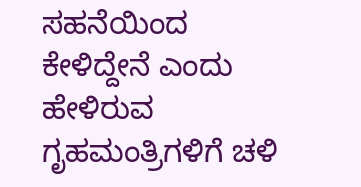ಸಹನೆಯಿಂದ ಕೇಳಿದ್ದೇನೆ ಎಂದು ಹೇಳಿರುವ ಗೃಹಮಂತ್ರಿಗಳಿಗೆ ಚಳಿ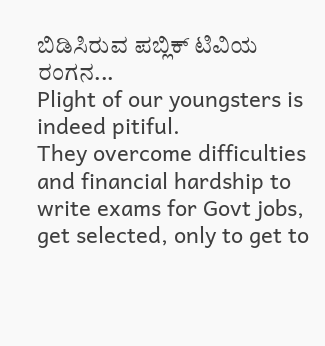ಬಿಡಿಸಿರುವ ಪಬ್ಲಿಕ್ ಟಿವಿಯ ರಂಗನ...
Plight of our youngsters is indeed pitiful.
They overcome difficulties and financial hardship to write exams for Govt jobs, get selected, only to get to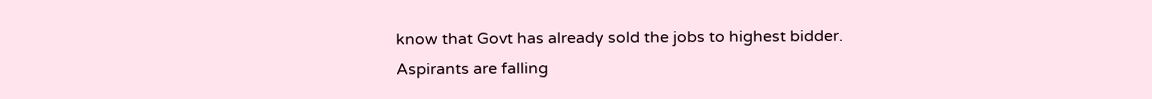know that Govt has already sold the jobs to highest bidder.
Aspirants are falling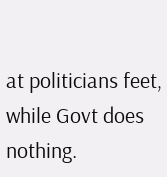at politicians feet, while Govt does nothing.